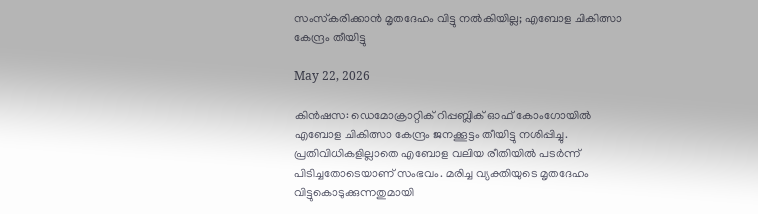സംസ്‌കരിക്കാന്‍ മൃതദേഹം വിട്ടു നല്‍കിയില്ല; എബോള ചികിത്സാ കേന്ദ്രം തീയിട്ടു

May 22, 2026

കിന്‍ഷസ: ഡെമോക്രാറ്റിക് റിപ്പബ്ലിക് ഓഫ് കോംഗോയില്‍ എബോള ചികിത്സാ കേന്ദ്രം ജനക്കൂട്ടം തീയിട്ടു നശിപ്പിച്ചു. പ്രതിവിധികളില്ലാതെ എബോള വലിയ രീതിയില്‍ പടര്‍ന്ന് പിടിച്ചതോടെയാണ് സംഭവം. മരിച്ച വ്യക്തിയുടെ മൃതദേഹം വിട്ടുകൊടുക്കുന്നതുമായി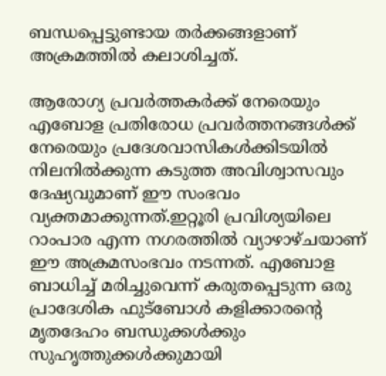ബന്ധപ്പെട്ടുണ്ടായ തര്‍ക്കങ്ങളാണ് അക്രമത്തില്‍ കലാശിച്ചത്.

ആരോഗ്യ പ്രവര്‍ത്തകര്‍ക്ക് നേരെയും എബോള പ്രതിരോധ പ്രവര്‍ത്തനങ്ങള്‍ക്ക് നേരെയും പ്രദേശവാസികള്‍ക്കിടയില്‍ നിലനില്‍ക്കുന്ന കടുത്ത അവിശ്വാസവും ദേഷ്യവുമാണ് ഈ സംഭവം വ്യക്തമാക്കുന്നത്.ഇറ്റൂരി പ്രവിശ്യയിലെ റാംപാര എന്ന നഗരത്തില്‍ വ്യാഴാഴ്ചയാണ് ഈ അക്രമസംഭവം നടന്നത്. എബോള ബാധിച്ച് മരിച്ചുവെന്ന് കരുതപ്പെടുന്ന ഒരു പ്രാദേശിക ഫുട്‌ബോള്‍ കളിക്കാരന്റെ മൃതദേഹം ബന്ധുക്കള്‍ക്കും സുഹൃത്തുക്കള്‍ക്കുമായി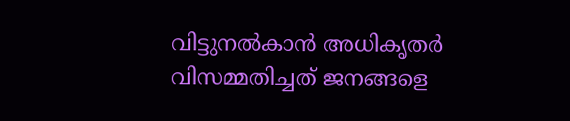വിട്ടുനല്‍കാന്‍ അധികൃതര്‍ വിസമ്മതിച്ചത് ജനങ്ങളെ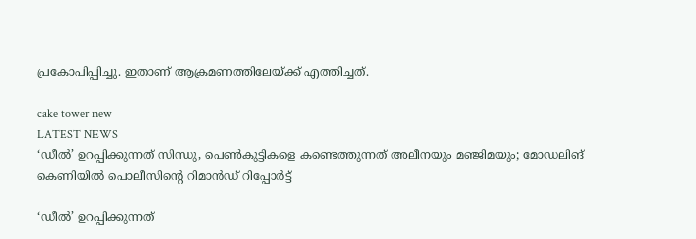പ്രകോപിപ്പിച്ചു. ഇതാണ് ആക്രമണത്തിലേയ്ക്ക് എത്തിച്ചത്.

cake tower new
LATEST NEWS
‘ഡീൽ’ ഉറപ്പിക്കുന്നത് സിന്ധു, പെൺകുട്ടികളെ കണ്ടെത്തുന്നത് അലീനയും മഞ്ജിമയും; മോഡലിങ് കെണിയിൽ പൊലീസിന്റെ റിമാൻഡ് റിപ്പോർട്ട്

‘ഡീൽ’ ഉറപ്പിക്കുന്നത്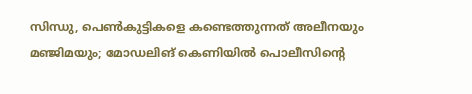സിന്ധു, പെൺകുട്ടികളെ കണ്ടെത്തുന്നത് അലീനയും മഞ്ജിമയും; മോഡലിങ് കെണിയിൽ പൊലീസിന്റെ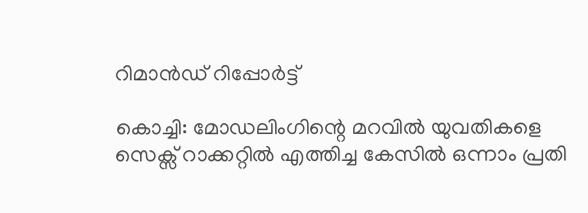റിമാൻഡ് റിപ്പോർട്ട്

കൊച്ചി: മോഡലിംഗിന്റെ മറവിൽ യുവതികളെ സെക്സ് റാക്കറ്റിൽ എത്തിച്ച കേസിൽ ഒന്നാം പ്രതി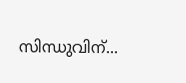സിന്ധുവിന്...